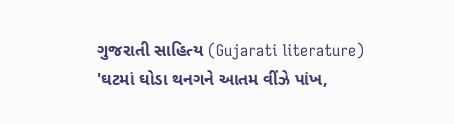ગુજરાતી સાહિત્ય (Gujarati literature)
'ઘટમાં ઘોડા થનગને આતમ વીંઝે પાંખ,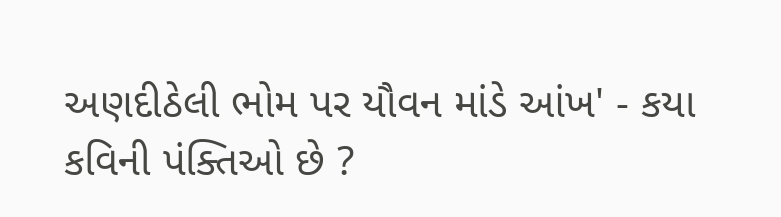અણદીઠેલી ભોમ પર યૌવન માંડે આંખ' - કયા કવિની પંક્તિઓ છે ?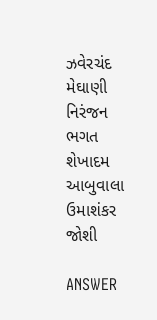ઝવેરચંદ મેઘાણી
નિરંજન ભગત
શેખાદમ આબુવાલા
ઉમાશંકર જોશી

ANSWER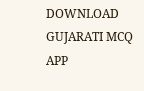DOWNLOAD GUJARATI MCQ APP